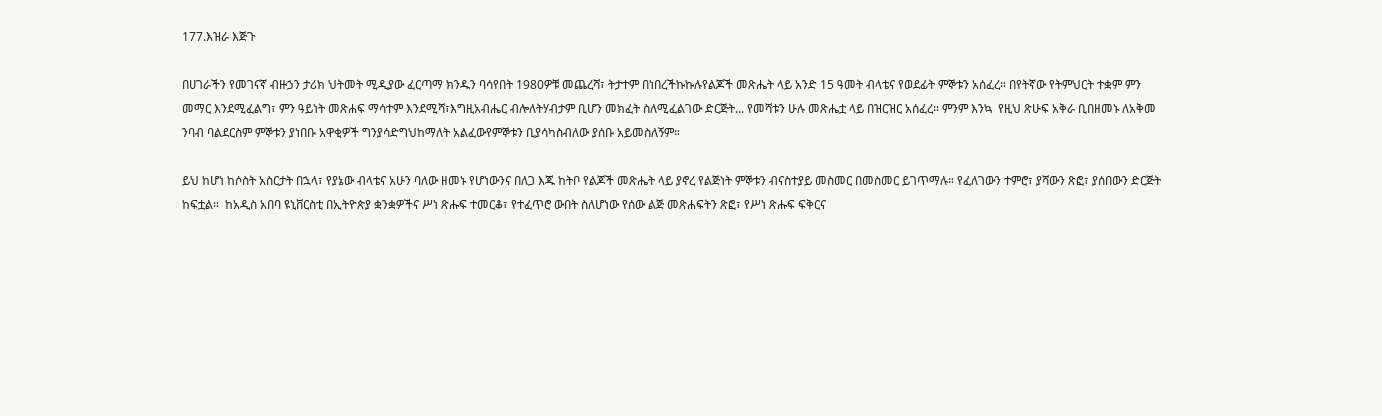177.እዝራ እጅጉ

በሀገራችን የመገናኛ ብዙኃን ታሪክ ህትመት ሚዲያው ፈርጣማ ክንዱን ባሳየበት 1980ዎቹ መጨረሻ፣ ትታተም በነበረችኩኩሉየልጆች መጽሔት ላይ አንድ 15 ዓመት ብላቴና የወደፊት ምኞቱን አሰፈረ። በየትኛው የትምህርት ተቋም ምን መማር እንደሚፈልግ፣ ምን ዓይነት መጽሐፍ ማሳተም እንደሚሻ፣እግዚአብሔር ብሎለትሃብታም ቢሆን መክፈት ስለሚፈልገው ድርጅት... የመሻቱን ሁሉ መጽሔቷ ላይ በዝርዝር አሰፈረ። ምንም እንኳ  የዚህ ጽሁፍ አቅራ ቢበዘመኑ ለአቅመ ንባብ ባልደርስም ምኞቱን ያነበቡ አዋቂዎች ግንያሳድግህከማለት አልፈውየምኞቱን ቢያሳካስብለው ያሰቡ አይመስለኝም።

ይህ ከሆነ ከሶስት አስርታት በኋላ፣ የያኔው ብላቴና አሁን ባለው ዘመኑ የሆነውንና በለጋ እጁ ከትቦ የልጆች መጽሔት ላይ ያኖረ የልጅነት ምኞቱን ብናስተያይ መስመር በመስመር ይገጥማሉ። የፈለገውን ተምሮ፣ ያሻውን ጽፎ፣ ያሰበውን ድርጅት ከፍቷል።  ከአዲስ አበባ ዩኒቨርስቲ በኢትዮጵያ ቋንቋዎችና ሥነ ጽሑፍ ተመርቆ፣ የተፈጥሮ ውበት ስለሆነው የሰው ልጅ መጽሐፍትን ጽፎ፣ የሥነ ጽሑፍ ፍቅርና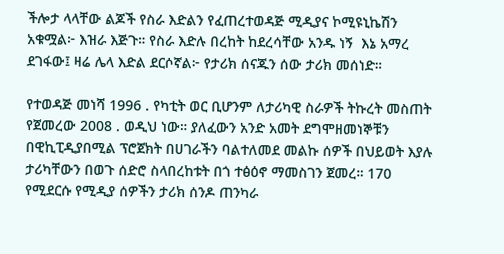ችሎታ ላላቸው ልጆች የስራ እድልን የፈጠረተወዳጅ ሚዲያና ኮሚዩኒኬሽን አቁሟል፦ እዝራ እጅጉ። የስራ እድሉ በረከት ከደረሳቸው አንዱ ነኝ  እኔ አማረ ደገፋው፤ ዛሬ ሌላ እድል ደርሶኛል፦ የታሪክ ሰናጁን ሰው ታሪክ መሰነድ።

የተወዳጅ መነሻ 1996 . የካቲት ወር ቢሆንም ለታሪካዊ ስራዎች ትኩረት መስጠት የጀመረው 2008 . ወዲህ ነው። ያለፈውን አንድ አመት ደግሞዘመነኞቹን በዊኪፒዲያበሚል ፕሮጀክት በሀገራችን ባልተለመደ መልኩ ሰዎች በህይወት እያሉ ታሪካቸውን በወጉ ሰድሮ ስላበረከቱት በጎ ተፅዕኖ ማመስገን ጀመረ። 170 የሚደርሱ የሚዲያ ሰዎችን ታሪክ ሰንዶ ጠንካራ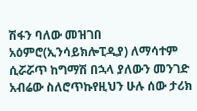ሽፋን ባለው መዝገበ አዕምሮ(ኢንሳይክሎፒዲያ) ለማሳተም ሲሯሯጥ ከግማሽ በኋላ ያለውን መንገድ አብሬው ስለሮጥኩየዚህን ሁሉ ሰው ታሪክ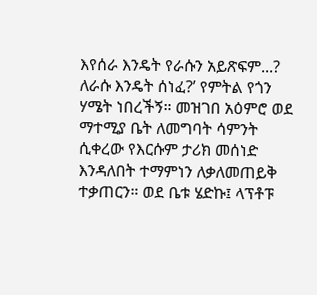እየሰራ እንዴት የራሱን አይጽፍም...? ለራሱ እንዴት ሰነፈ?’ የምትል የጎን ሃሜት ነበረችኝ። መዝገበ አዕምሮ ወደ ማተሚያ ቤት ለመግባት ሳምንት ሲቀረው የእርሱም ታሪክ መሰነድ እንዳለበት ተማምነን ለቃለመጠይቅ ተቃጠርን። ወደ ቤቱ ሄድኩ፤ ላፕቶፑ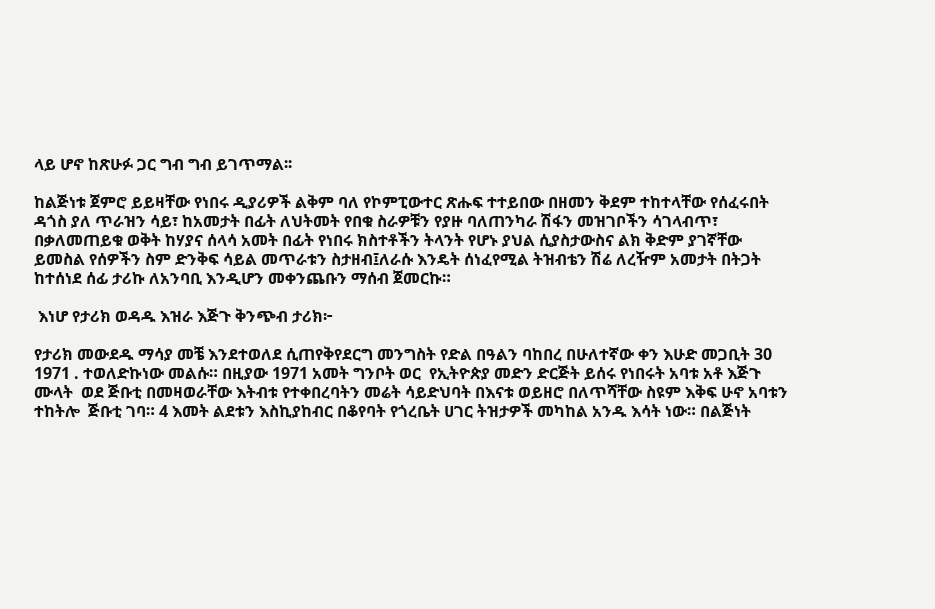ላይ ሆኖ ከጽሁፉ ጋር ግብ ግብ ይገጥማል፡፡

ከልጅነቱ ጀምሮ ይይዛቸው የነበሩ ዲያሪዎች ልቅም ባለ የኮምፒውተር ጽሑፍ ተተይበው በዘመን ቅደም ተከተላቸው የሰፈሩበት ዳጎስ ያለ ጥራዝን ሳይ፣ ከአመታት በፊት ለህትመት የበቁ ስራዎቹን የያዙ ባለጠንካራ ሽፋን መዝገቦችን ሳገላብጥ፣ በቃለመጠይቁ ወቅት ከሃያና ሰላሳ አመት በፊት የነበሩ ክስተቶችን ትላንት የሆኑ ያህል ሲያስታውስና ልክ ቅድም ያገኛቸው ይመስል የሰዎችን ስም ድንቅፍ ሳይል መጥራቱን ስታዘብ፤ለራሱ እንዴት ሰነፈየሚል ትዝብቴን ሽሬ ለረዥም አመታት በትጋት ከተሰነደ ሰፊ ታሪኩ ለአንባቢ እንዲሆን መቀንጨቡን ማሰብ ጀመርኩ።

 እነሆ የታሪክ ወዳዱ እዝራ እጅጉ ቅንጭብ ታሪክ፦

የታሪክ መውደዱ ማሳያ መቼ እንደተወለደ ሲጠየቅየደርግ መንግስት የድል በዓልን ባከበረ በሁለተኛው ቀን እሁድ መጋቢት 30 1971 . ተወለድኩነው መልሱ። በዚያው 1971 አመት ግንቦት ወር  የኢትዮጵያ መድን ድርጅት ይሰሩ የነበሩት አባቱ አቶ እጅጉ ሙላት  ወደ ጅቡቲ በመዛወራቸው እትብቱ የተቀበረባትን መሬት ሳይድህባት በእናቱ ወይዘሮ በለጥሻቸው ስዩም እቅፍ ሁኖ አባቱን ተከትሎ  ጅቡቲ ገባ። 4 እመት ልደቱን እስኪያከብር በቆየባት የጎረቤት ሀገር ትዝታዎች መካከል አንዱ እሳት ነው። በልጅነት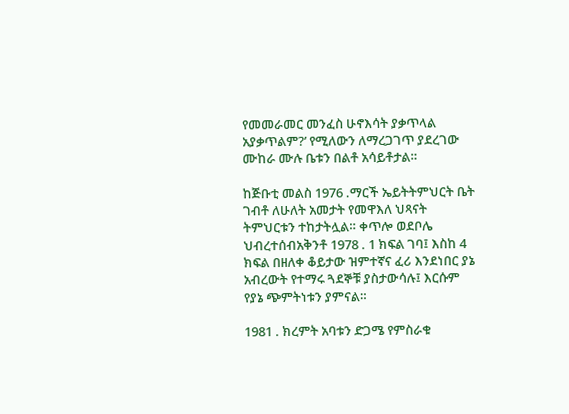የመመራመር መንፈስ ሁኖእሳት ያቃጥላል አያቃጥልም?’ የሚለውን ለማረጋገጥ ያደረገው ሙከራ ሙሉ ቤቱን በልቶ አሳይቶታል።

ከጅቡቲ መልስ 1976 .ማርች ኤይትትምህርት ቤት ገብቶ ለሁለት አመታት የመዋእለ ህጻናት ትምህርቱን ተከታትሏል። ቀጥሎ ወደቦሌ ህብረተሰብአቅንቶ 1978 . 1 ክፍል ገባ፤ እስከ 4 ክፍል በዘለቀ ቆይታው ዝምተኛና ፈሪ እንደነበር ያኔ አብረውት የተማሩ ጓደኞቹ ያስታውሳሉ፤ እርሱም የያኔ ጭምትነቱን ያምናል።

1981 . ክረምት አባቱን ድጋሜ የምስራቁ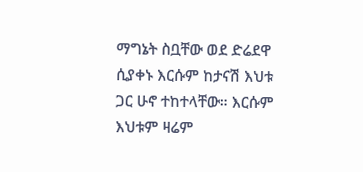ማግኔት ስቧቸው ወደ ድሬደዋ ሲያቀኑ እርሱም ከታናሽ እህቱ ጋር ሁኖ ተከተላቸው። እርሱም እህቱም ዛሬም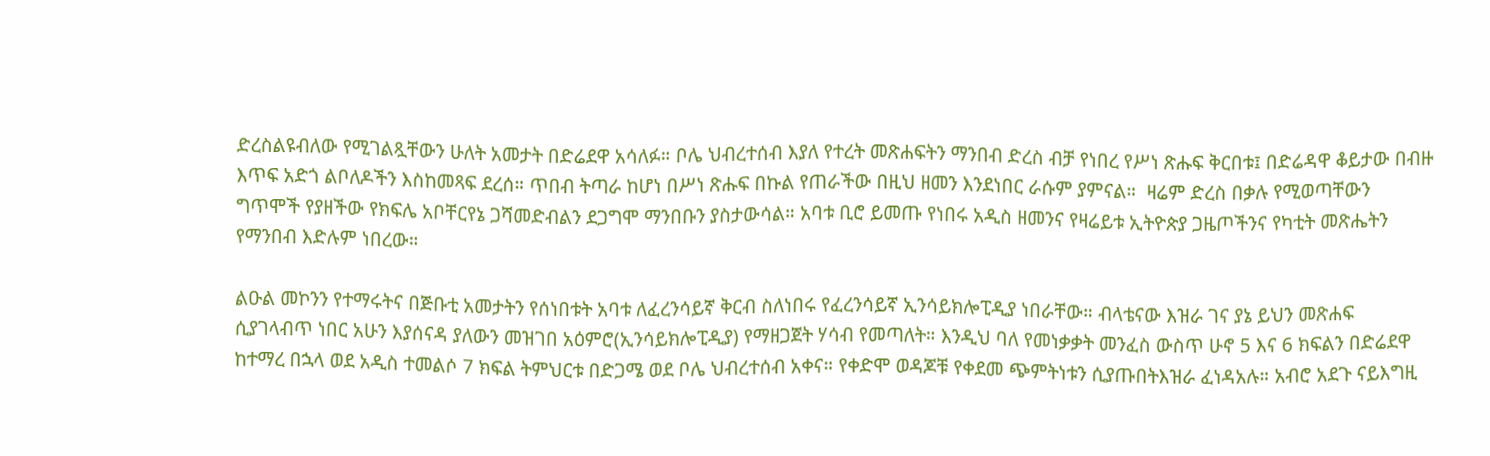ድረስልዩብለው የሚገልጿቸውን ሁለት አመታት በድሬደዋ አሳለፉ። ቦሌ ህብረተሰብ እያለ የተረት መጽሐፍትን ማንበብ ድረስ ብቻ የነበረ የሥነ ጽሑፍ ቅርበቱ፤ በድሬዳዋ ቆይታው በብዙ እጥፍ አድጎ ልቦለዶችን እስከመጻፍ ደረሰ። ጥበብ ትጣራ ከሆነ በሥነ ጽሑፍ በኩል የጠራችው በዚህ ዘመን እንደነበር ራሱም ያምናል።  ዛሬም ድረስ በቃሉ የሚወጣቸውን ግጥሞች የያዘችው የክፍሌ አቦቸርየኔ ጋሻመድብልን ደጋግሞ ማንበቡን ያስታውሳል። አባቱ ቢሮ ይመጡ የነበሩ አዲስ ዘመንና የዛሬይቱ ኢትዮጵያ ጋዜጦችንና የካቲት መጽሔትን የማንበብ እድሉም ነበረው።

ልዑል መኮንን የተማሩትና በጅቡቲ አመታትን የሰነበቱት አባቱ ለፈረንሳይኛ ቅርብ ስለነበሩ የፈረንሳይኛ ኢንሳይክሎፒዲያ ነበራቸው። ብላቴናው እዝራ ገና ያኔ ይህን መጽሐፍ ሲያገላብጥ ነበር አሁን እያሰናዳ ያለውን መዝገበ አዕምሮ(ኢንሳይክሎፒዲያ) የማዘጋጀት ሃሳብ የመጣለት። እንዲህ ባለ የመነቃቃት መንፈስ ውስጥ ሁኖ 5 እና 6 ክፍልን በድሬደዋ ከተማረ በኋላ ወደ አዲስ ተመልሶ 7 ክፍል ትምህርቱ በድጋሜ ወደ ቦሌ ህብረተሰብ አቀና። የቀድሞ ወዳጆቹ የቀደመ ጭምትነቱን ሲያጡበትእዝራ ፈነዳአሉ። አብሮ አደጉ ናይእግዚ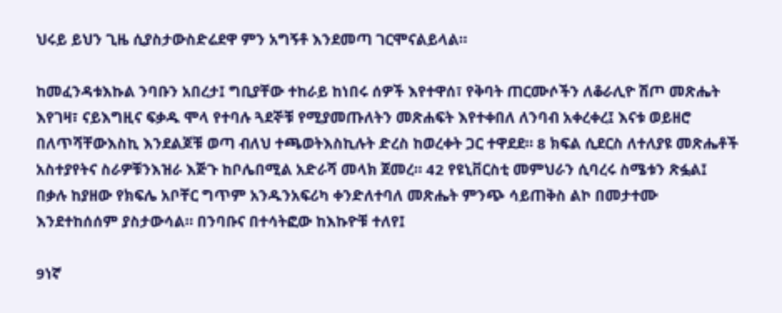ህሩይ ይህን ጊዜ ሲያስታውስድሬደዋ ምን አግኝቶ እንደመጣ ገርሞናልይላል።

ከመፈንዳቱእኩል ንባቡን አበረታ፤ ግቢያቸው ተከራይ ከነበሩ ሰዎች እየተዋሰ፣ የቅባት ጠርሙሶችን ለቆራሊዮ ሽጦ መጽሔት እየገዛ፣ ናይእግዚና ፍቃዱ ሞላ የተባሉ ጓደኞቹ የሚያመጡለትን መጽሐፍት እየተቀበለ ለንባብ አቀረቀረ፤ እናቱ ወይዘሮ በለጥሻቸውእስኪ እንደልጆቹ ወጣ ብለህ ተጫወትእስኪሉት ድረስ ከወረቀት ጋር ተዋደደ። 8 ክፍል ሲደርስ ለተለያዩ መጽሔቶች አስተያየትና ስራዎቹንእዝራ እጅጉ ከቦሌበሚል አድራሻ መላክ ጀመረ። 42 የዩኒቨርስቲ መምህራን ሲባረሩ ስሜቱን ጽፏል፤ በቃሉ ከያዘው የክፍሌ አቦቸር ግጥም አንዱንአፍሪካ ቀንድለተባለ መጽሔት ምንጭ ሳይጠቅስ ልኮ በመታተሙ እንደተከሰሰም ያስታውሳል። በንባቡና በተሳትፎው ከእኩዮቹ ተለየ፤

9ነኛ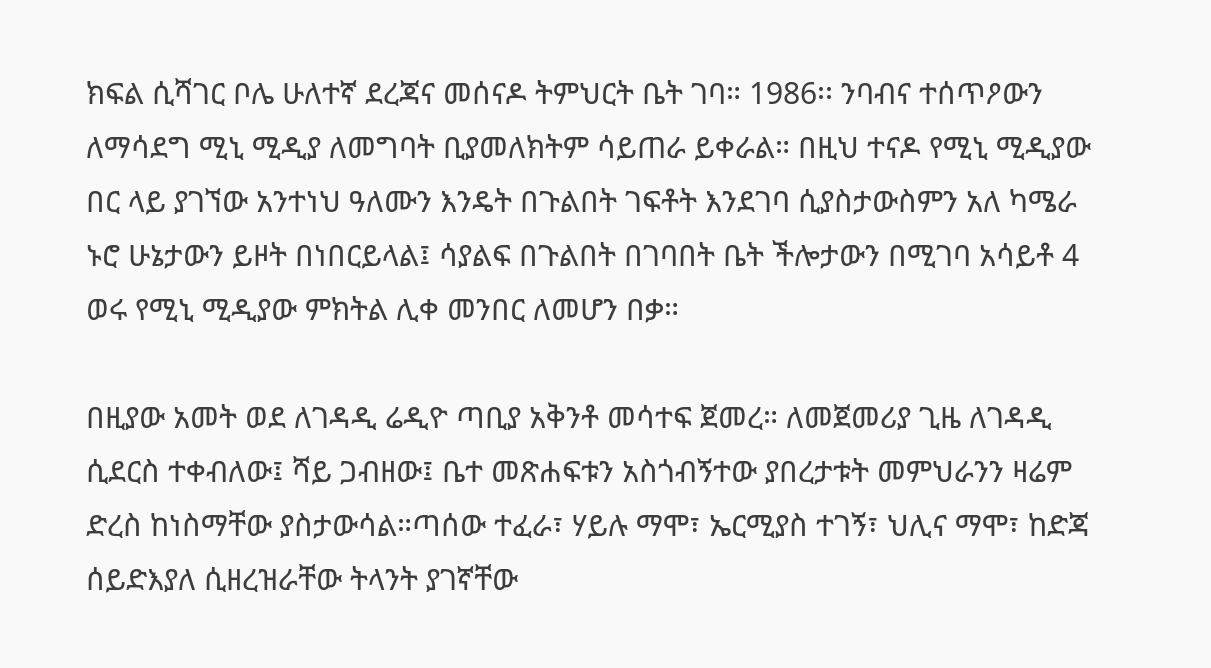ክፍል ሲሻገር ቦሌ ሁለተኛ ደረጃና መሰናዶ ትምህርት ቤት ገባ። 1986፡፡ ንባብና ተሰጥዖውን ለማሳደግ ሚኒ ሚዲያ ለመግባት ቢያመለክትም ሳይጠራ ይቀራል። በዚህ ተናዶ የሚኒ ሚዲያው በር ላይ ያገኘው አንተነህ ዓለሙን እንዴት በጉልበት ገፍቶት እንደገባ ሲያስታውስምን አለ ካሜራ ኑሮ ሁኔታውን ይዞት በነበርይላል፤ ሳያልፍ በጉልበት በገባበት ቤት ችሎታውን በሚገባ አሳይቶ 4 ወሩ የሚኒ ሚዲያው ምክትል ሊቀ መንበር ለመሆን በቃ።

በዚያው አመት ወደ ለገዳዲ ሬዲዮ ጣቢያ አቅንቶ መሳተፍ ጀመረ። ለመጀመሪያ ጊዜ ለገዳዲ ሲደርስ ተቀብለው፤ ሻይ ጋብዘው፤ ቤተ መጽሐፍቱን አስጎብኝተው ያበረታቱት መምህራንን ዛሬም ድረስ ከነስማቸው ያስታውሳል።ጣሰው ተፈራ፣ ሃይሉ ማሞ፣ ኤርሚያስ ተገኝ፣ ህሊና ማሞ፣ ከድጃ ሰይድእያለ ሲዘረዝራቸው ትላንት ያገኛቸው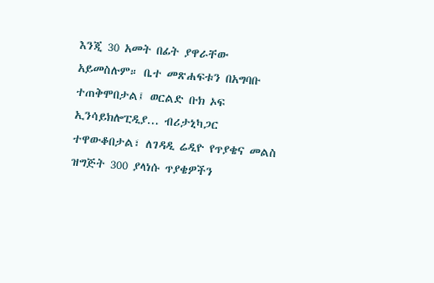እንጂ 30 አመት በፊት ያዋራቸው አይመስሉም። ቤተ መጽሐፍቱን በአግባቡ ተጠቅሞበታል፤ ወርልድ ቡክ ኦፍ ኢንሳይክሎፒዲያ... ብሪታኒካጋር ተዋውቆበታል፣ ለገዳዲ ሬዲዮ የጥያቄና መልስ ዝግጅት 300 ያላነሱ ጥያቄዎችን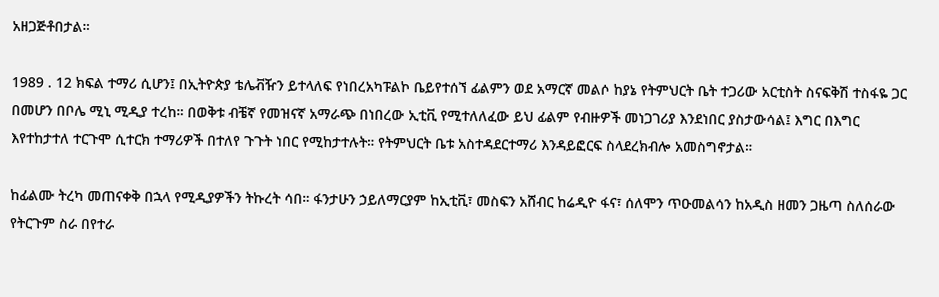አዘጋጅቶበታል።

1989 . 12 ክፍል ተማሪ ሲሆን፤ በኢትዮጵያ ቴሌቭዥን ይተላለፍ የነበረአካፑልኮ ቤይየተሰኘ ፊልምን ወደ አማርኛ መልሶ ከያኔ የትምህርት ቤት ተጋሪው አርቲስት ስናፍቅሽ ተስፋዬ ጋር በመሆን በቦሌ ሚኒ ሚዲያ ተረከ። በወቅቱ ብቼኛ የመዝናኛ አማራጭ በነበረው ኢቲቪ የሚተለለፈው ይህ ፊልም የብዙዎች መነጋገሪያ እንደነበር ያስታውሳል፤ እግር በእግር እየተከታተለ ተርጉሞ ሲተርክ ተማሪዎች በተለየ ጉጉት ነበር የሚከታተሉት። የትምህርት ቤቱ አስተዳደርተማሪ እንዳይፎርፍ ስላደረክብሎ አመስግኖታል።

ከፊልሙ ትረካ መጠናቀቅ በኋላ የሚዲያዎችን ትኩረት ሳበ። ፋንታሁን ኃይለማርያም ከኢቲቪ፣ መስፍን አሸብር ከሬዲዮ ፋና፣ ሰለሞን ጥዑመልሳን ከአዲስ ዘመን ጋዜጣ ስለሰራው የትርጉም ስራ በየተራ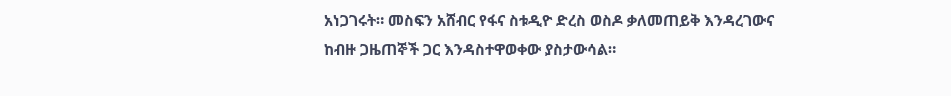አነጋገሩት። መስፍን አሸብር የፋና ስቱዲዮ ድረስ ወስዶ ቃለመጠይቅ እንዳረገውና ከብዙ ጋዜጠኞች ጋር እንዳስተዋወቀው ያስታውሳል።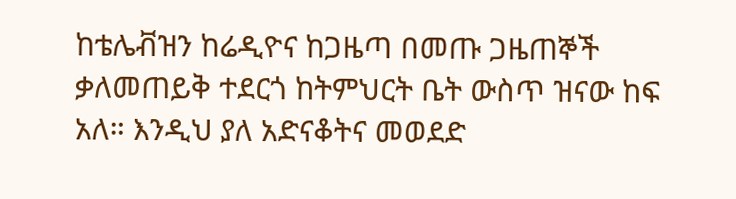ከቴሌቭዝን ከሬዲዮና ከጋዜጣ በመጡ ጋዜጠኞች ቃለመጠይቅ ተደርጎ ከትምህርት ቤት ውስጥ ዝናው ከፍ አለ። እንዲህ ያለ አድናቆትና መወደድ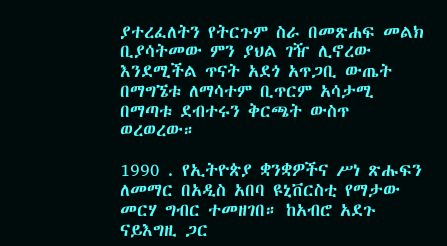ያተረፈለትን የትርጉም ስራ በመጽሐፍ መልክ ቢያሳትመው ምን ያህል ገዥ ሊኖረው እንደሚችል ጥናት አደጎ አጥጋቢ ውጤት በማግኜቱ ለማሳተም ቢጥርም አሳታሚ በማጣቱ ደብተሩን ቅርጫት ውስጥ ወረወረው።

1990 . የኢትዮጵያ ቋንቋዎችና ሥነ ጽሑፍን ለመማር በአዲስ አበባ ዩኒቨርስቲ የማታው መርሃ ግብር ተመዘገበ። ከአብሮ አደጉ ናይእግዚ ጋር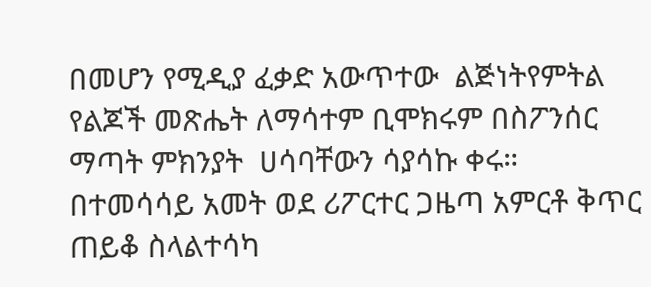በመሆን የሚዲያ ፈቃድ አውጥተው  ልጅነትየምትል የልጆች መጽሔት ለማሳተም ቢሞክሩም በስፖንሰር ማጣት ምክንያት  ሀሳባቸውን ሳያሳኩ ቀሩ። በተመሳሳይ አመት ወደ ሪፖርተር ጋዜጣ አምርቶ ቅጥር ጠይቆ ስላልተሳካ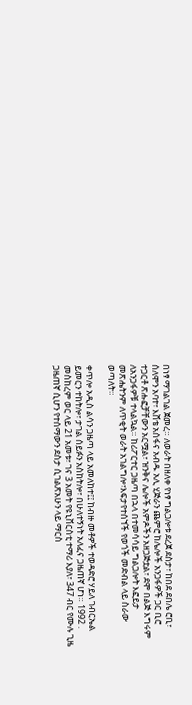በነፃ ማገልገል ጀመረ። ለወራት በዘለቀ የነፃ ግልጋሎቱ ደረጀ ደስታ፣ ከበደ ደበሌ ሮቢ፣ ሰለሞን አባተ፣ እሸቴ አሰፋና አብዱ አሊ ሂጅራን ጨምሮ ከሌሎች አንጋፋዎች ጋር ቢሮ ተጋርቶ ጽሑፎቻቸውን አርሟል፣ ዝንቅና ሌሎች አምዶችን አዘጋጅቷል፣ ደሞ በልጅ እግሩም ለአንጋፋዎቹ ተላልኳል። ከሪፖርተር ጋዜጣ በኋላ በተመሳሳይ ግልጋሎት እፎይታ መጽሔትንም ለጥቂት ወራት አገልግሎ፣እፍታየተሰኘች የወጎች መድብል ላይ ስራው ወጣለት።

ቀጥሎ አዲስ ልሳን ጋዜጣ ላይ አመለከተ፤፤ ከብዙ መቶዎች ተወዳድሮ ሃይለ ገብርኤል ይመርን ተከትሎ፣ ታገል ሰይፉን አስከትሎ፣ በሁለተኝነት አለፈና ጋዜጠኛ ሆነ። 1992 . መስከረም ወር ላይ 21 አመቱ፣ ገና 3 አመት የዩኒቨርስቲ ተማሪ እያለ፣ 347 ብር የሙሉ ጊዜ ጋዜጠኛ ሲሆን የተሰማውን ደስታ ሲገልጽአሁን ላይ ማርስ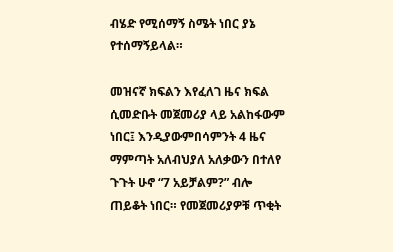ብሄድ የሚሰማኝ ስሜት ነበር ያኔ የተሰማኝይላል።

መዝናኛ ክፍልን እየፈለገ ዜና ክፍል ሲመድቡት መጀመሪያ ላይ አልከፋውም ነበር፤ እንዲያውምበሳምንት 4 ዜና ማምጣት አለብህያለ አለቃውን በተለየ ጉጉት ሁኖ “7 አይቻልም?” ብሎ ጠይቆት ነበር። የመጀመሪያዎቹ ጥቂት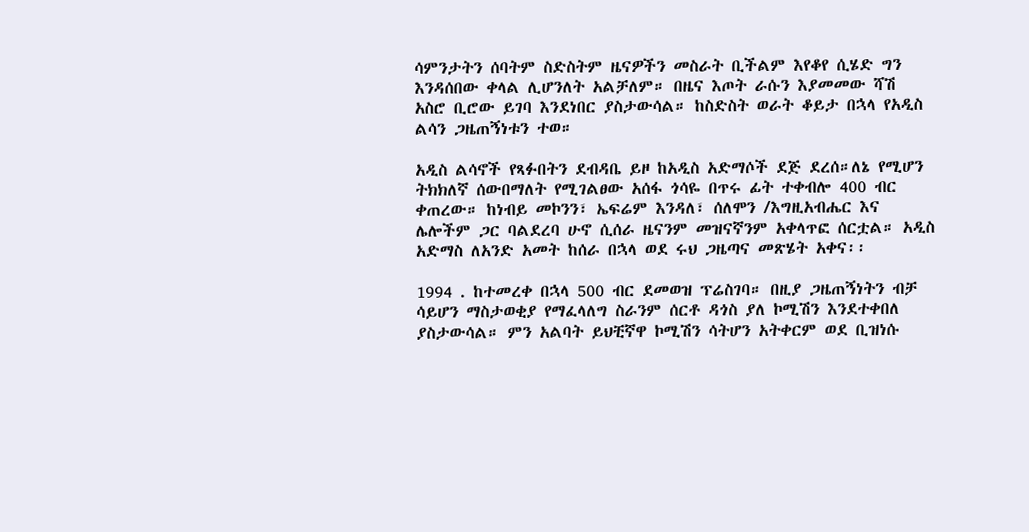ሳምንታትን ሰባትም ስድስትም ዜናዎችን መስራት ቢችልም እየቆየ ሲሄድ ግን እንዳሰበው ቀላል ሊሆንለት አልቻለም። በዜና እጦት ራሱን እያመመው ሻሽ አስሮ ቢሮው ይገባ እንደነበር ያስታውሳል። ከስድስት ወራት ቆይታ በኋላ የአዲስ ልሳን ጋዜጠኝነቱን ተወ።

አዲስ ልሳኖች የጻፉበትን ደብዳቤ ይዞ ከአዲስ አድማሶች ደጅ ደረሰ።ለኔ የሚሆን ትክክለኛ ሰውበማለት የሚገልፀው አሰፋ ጎሳዬ በጥሩ ፊት ተቀብሎ 400 ብር ቀጠረው። ከነብይ መኮንን፣ ኤፍሬም እንዳለ፣ ሰለሞን /እግዚአብሔር እና ሌሎችም ጋር ባልደረባ ሁኖ ሲሰራ ዜናንም መዝናኛንም አቀላጥፎ ሰርቷል። አዲስ አድማስ ለአንድ አመት ከሰራ በኋላ ወደ ሩህ ጋዜጣና መጽሄት አቀና፡፡

1994 . ከተመረቀ በኋላ 500 ብር ደመወዝ ፕሬስገባ። በዚያ ጋዜጠኝነትን ብቻ ሳይሆን ማስታወቂያ የማፈላለግ ስራንም ሰርቶ ዳጎስ ያለ ኮሚሽን እንደተቀበለ ያስታውሳል። ምን አልባት ይህቺኛዋ ኮሚሽን ሳትሆን አትቀርም ወደ ቢዝነሱ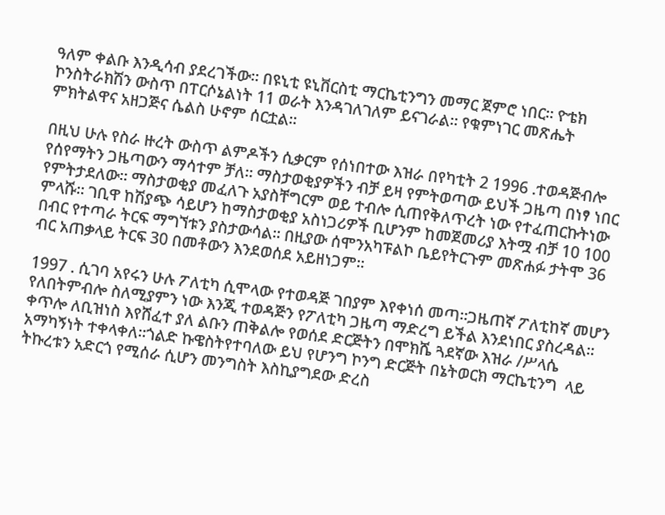ዓለም ቀልቡ እንዲሳብ ያደረገችው። በዩኒቲ ዩኒቨርስቲ ማርኬቲንግን መማር ጀምሮ ነበር። ዮቴክ ኮንስትራክሽን ውስጥ በፐርሶኔልነት 11 ወራት እንዳገለገለም ይናገራል። የቁምነገር መጽሔት ምክትልዋና አዘጋጅና ሴልስ ሁኖም ሰርቷል።

በዚህ ሁሉ የስራ ዙረት ውስጥ ልምዶችን ሲቃርም የሰነበተው እዝራ በየካቲት 2 1996 .ተወዳጅብሎ የሰየማትን ጋዜጣውን ማሳተም ቻለ። ማስታወቂያዎችን ብቻ ይዛ የምትወጣው ይህች ጋዜጣ በነፃ ነበር የምትታደለው። ማስታወቂያ መፈለጉ አያስቸግርም ወይ ተብሎ ሲጠየቅለጥረት ነው የተፈጠርኩትነው ምላሹ። ገቢዋ ከሽያጭ ሳይሆን ከማስታወቂያ አስነጋሪዎች ቢሆንም ከመጀመሪያ እትሟ ብቻ 10 100 በብር የተጣራ ትርፍ ማግኘቱን ያስታውሳል። በዚያው ሰሞንአካፑልኮ ቤይየትርጉም መጽሐፉ ታትሞ 36 ብር አጠቃላይ ትርፍ 30 በመቶውን እንደወሰደ አይዘነጋም።

1997 . ሲገባ አየሩን ሁሉ ፖለቲካ ሲሞላው የተወዳጅ ገበያም እየቀነሰ መጣ።ጋዜጠኛ ፖለቲከኛ መሆን የለበትምብሎ ስለሚያምን ነው እንጂ ተወዳጅን የፖለቲካ ጋዜጣ ማድረግ ይችል እንደነበር ያስረዳል። ቀጥሎ ለቢዝነስ እየሸፈተ ያለ ልቡን ጠቅልሎ የወሰደ ድርጅትን በሞክሼ ጓደኛው እዝራ /ሥላሴ አማካኝነት ተቀላቀለ።ጎልድ ኩዌስትየተባለው ይህ የሆንግ ኮንግ ድርጅት በኔትወርክ ማርኬቲንግ  ላይ ትኩረቱን አድርጎ የሚሰራ ሲሆን መንግስት እስኪያግደው ድረስ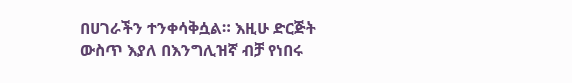በሀገራችን ተንቀሳቅሷል። እዚሁ ድርጅት ውስጥ እያለ በእንግሊዝኛ ብቻ የነበሩ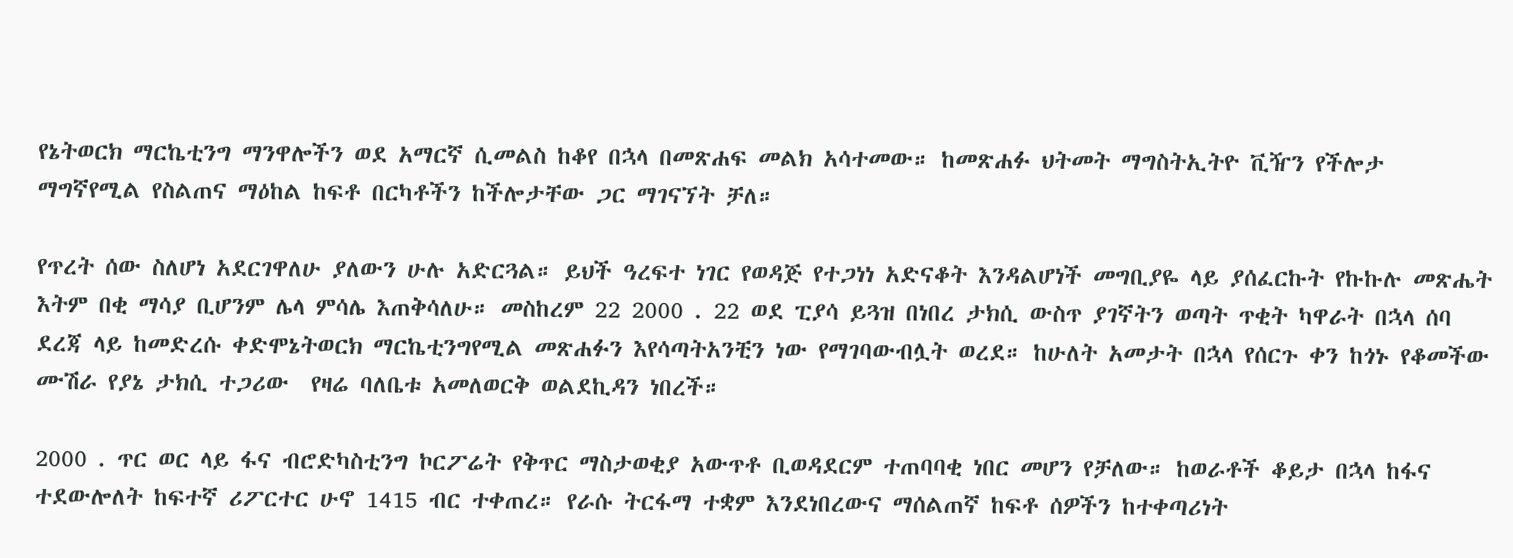የኔትወርክ ማርኬቲንግ ማንዋሎችን ወደ አማርኛ ሲመልስ ከቆየ በኋላ በመጽሐፍ መልክ አሳተመው። ከመጽሐፉ ህትመት ማግስትኢትዮ ቪዥን የችሎታ ማግኛየሚል የስልጠና ማዕከል ከፍቶ በርካቶችን ከችሎታቸው ጋር ማገናኘት ቻለ።

የጥረት ሰው ስለሆነ አደርገዋለሁ ያለውን ሁሉ አድርጓል። ይህች ዓረፍተ ነገር የወዳጅ የተጋነነ አድናቆት እንዳልሆነች መግቢያዬ ላይ ያሰፈርኩት የኩኩሉ መጽሔት እትም በቂ ማሳያ ቢሆንም ሌላ ምሳሌ እጠቅሳለሁ። መስከረም 22 2000 . 22 ወደ ፒያሳ ይጓዝ በነበረ ታክሲ ውስጥ ያገኛትን ወጣት ጥቂት ካዋራት በኋላ ሰባ ደረጃ ላይ ከመድረሱ ቀድሞኔትወርክ ማርኬቲንግየሚል መጽሐፉን እየሳጣትአንቺን ነው የማገባውብሏት ወረደ። ከሁለት አመታት በኋላ የሰርጉ ቀን ከጎኑ የቆመችው ሙሽራ የያኔ ታክሲ ተጋሪው  የዛሬ ባለቤቱ አመለወርቅ ወልደኪዳን ነበረች።

2000 . ጥር ወር ላይ ፋና ብሮድካስቲንግ ኮርፖሬት የቅጥር ማስታወቂያ አውጥቶ ቢወዳደርም ተጠባባቂ ነበር መሆን የቻለው። ከወራቶች ቆይታ በኋላ ከፋና ተደውሎለት ከፍተኛ ሪፖርተር ሁኖ 1415 ብር ተቀጠረ። የራሱ ትርፋማ ተቋም እንደነበረውና ማሰልጠኛ ከፍቶ ሰዎችን ከተቀጣሪነት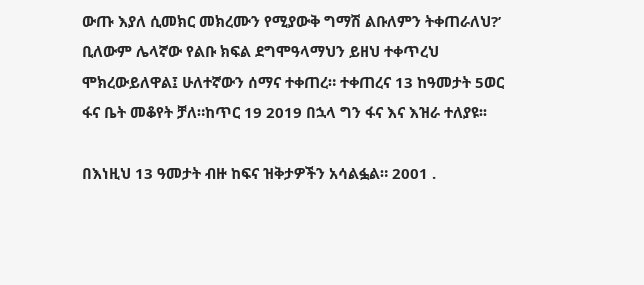ውጡ እያለ ሲመክር መክረሙን የሚያውቅ ግማሽ ልቡለምን ትቀጠራለህ?’ ቢለውም ሌላኛው የልቡ ክፍል ደግሞዓላማህን ይዘህ ተቀጥረህ ሞክረውይለዋል፤ ሁለተኛውን ሰማና ተቀጠረ። ተቀጠረና 13 ከዓመታት 5ወር  ፋና ቤት መቆየት ቻለ።ከጥር 19 2019 በኋላ ግን ፋና እና እዝራ ተለያዩ፡፡

በእነዚህ 13 ዓመታት ብዙ ከፍና ዝቅታዎችን አሳልፏል። 2001 .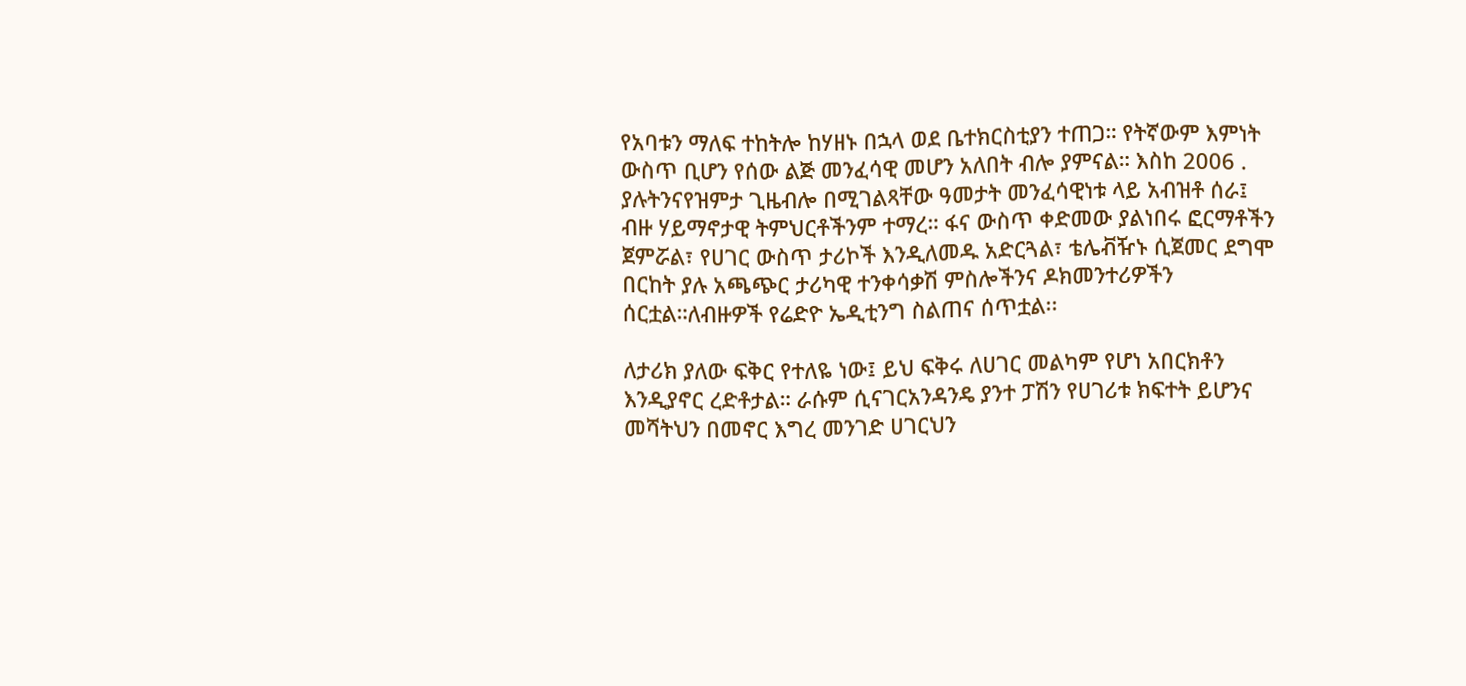የአባቱን ማለፍ ተከትሎ ከሃዘኑ በኋላ ወደ ቤተክርስቲያን ተጠጋ። የትኛውም እምነት ውስጥ ቢሆን የሰው ልጅ መንፈሳዊ መሆን አለበት ብሎ ያምናል። እስከ 2006 . ያሉትንናየዝምታ ጊዜብሎ በሚገልጻቸው ዓመታት መንፈሳዊነቱ ላይ አብዝቶ ሰራ፤ ብዙ ሃይማኖታዊ ትምህርቶችንም ተማረ። ፋና ውስጥ ቀድመው ያልነበሩ ፎርማቶችን ጀምሯል፣ የሀገር ውስጥ ታሪኮች እንዲለመዱ አድርጓል፣ ቴሌቭዥኑ ሲጀመር ደግሞ በርከት ያሉ አጫጭር ታሪካዊ ተንቀሳቃሽ ምስሎችንና ዶክመንተሪዎችን  ሰርቷል።ለብዙዎች የሬድዮ ኤዲቲንግ ስልጠና ሰጥቷል፡፡

ለታሪክ ያለው ፍቅር የተለዬ ነው፤ ይህ ፍቅሩ ለሀገር መልካም የሆነ አበርክቶን እንዲያኖር ረድቶታል። ራሱም ሲናገርአንዳንዴ ያንተ ፓሽን የሀገሪቱ ክፍተት ይሆንና መሻትህን በመኖር እግረ መንገድ ሀገርህን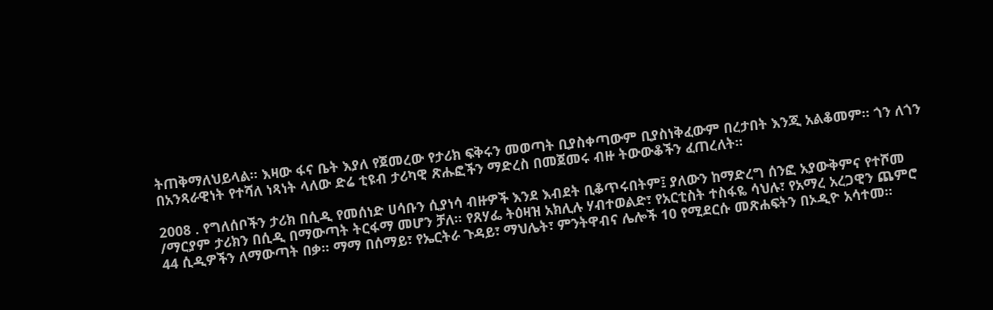ትጠቅማለህይላል። እዛው ፋና ቤት እያለ የጀመረው የታሪክ ፍቅሩን መወጣት ቢያስቀጣውም ቢያስነቅፈውም በረታበት እንጂ አልቆመም። ጎን ለጎን በአንጻራዊነት የተሻለ ነጻነት ላለው ድሬ ቲዩብ ታሪካዊ ጽሑፎችን ማድረስ በመጀመሩ ብዙ ትውውቆችን ፈጠረለት።

2008 . የግለሰቦችን ታሪክ በሲዲ የመሰነድ ሀሳቡን ሲያነሳ ብዙዎች እንደ እብደት ቢቆጥሩበትም፤ ያለውን ከማድረግ ሰንፎ አያውቅምና የተሾመ /ማርያም ታሪክን በሲዲ በማውጣት ትርፋማ መሆን ቻለ። የጸሃፌ ትዕዛዝ አክሊሉ ሃብተወልድ፣ የአርቲስት ተስፋዬ ሳህሉ፣ የአማረ አረጋዊን ጨምሮ 44 ሲዲዎችን ለማውጣት በቃ። ማማ በሰማይ፣ የኤርትራ ጉዳይ፣ ማህሌት፣ ምንትዋብና ሌሎች 10 የሚደርሱ መጽሐፍትን በኦዲዮ አሳተመ።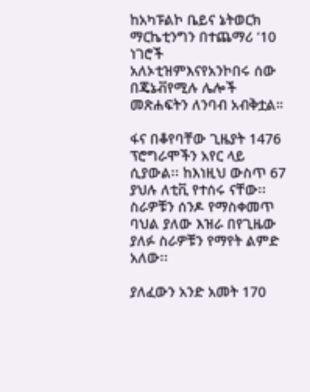ከአካፑልኮ ቤይና ኔትወርክ ማርኬቲንግን በተጨማሪ ‘10 ነገሮች አለኦቲዝምእናየአንኮበሩ ሰው በጄኔቭየሚሉ ሌሎች መጽሐፍትን ለንባብ አብቅቷል።

ፋና በቆየባቸው ጊዜያት 1476 ፕሮግራሞችን አየር ላይ ሲያውል፡፡ ከእነዚህ ውስጥ 67 ያህሉ ለቲቪ የተሰሩ ናቸው፡፡ ስራዎቹን ሰንዶ የማስቀመጥ ባህል ያለው እዝራ በየጊዜው ያለፉ ስራዎቹን የማየት ልምድ አለው፡፡

ያለፈውን አንድ አመት 170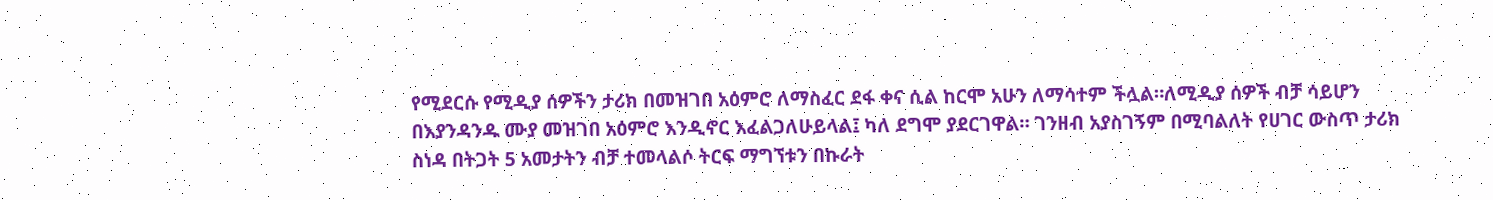የሚደርሱ የሚዲያ ሰዎችን ታሪክ በመዝገበ አዕምሮ ለማስፈር ደፋ ቀና ሲል ከርሞ አሁን ለማሳተም ችሏል።ለሚዲያ ሰዎች ብቻ ሳይሆን በእያንዳንዱ ሙያ መዝገበ አዕምሮ እንዲኖር እፈልጋለሁይላል፤ ካለ ደግሞ ያደርገዋል። ገንዘብ አያስገኝም በሚባልለት የሀገር ውስጥ ታሪክ ስነዳ በትጋት 5 አመታትን ብቻ ተመላልሶ ትርፍ ማግኘቱን በኩራት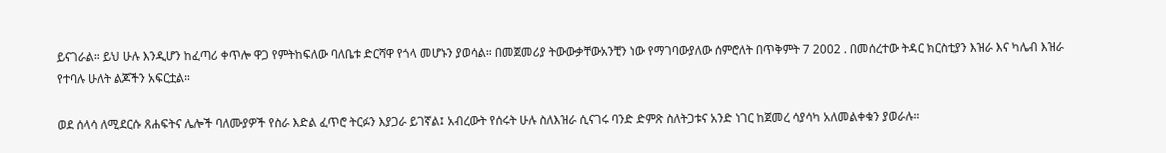ይናገራል። ይህ ሁሉ እንዲሆን ከፈጣሪ ቀጥሎ ዋጋ የምትከፍለው ባለቤቱ ድርሻዋ የጎላ መሆኑን ያወሳል። በመጀመሪያ ትውውቃቸውአንቺን ነው የማገባውያለው ሰምሮለት በጥቅምት 7 2002 . በመሰረተው ትዳር ክርስቲያን እዝራ እና ካሌብ እዝራ የተባሉ ሁለት ልጆችን አፍርቷል።

ወደ ሰላሳ ለሚደርሱ ጸሐፍትና ሌሎች ባለሙያዎች የስራ እድል ፈጥሮ ትርፉን እያጋራ ይገኛል፤ አብረውት የሰሩት ሁሉ ስለእዝራ ሲናገሩ ባንድ ድምጽ ስለትጋቱና አንድ ነገር ከጀመረ ሳያሳካ አለመልቀቁን ያወራሉ።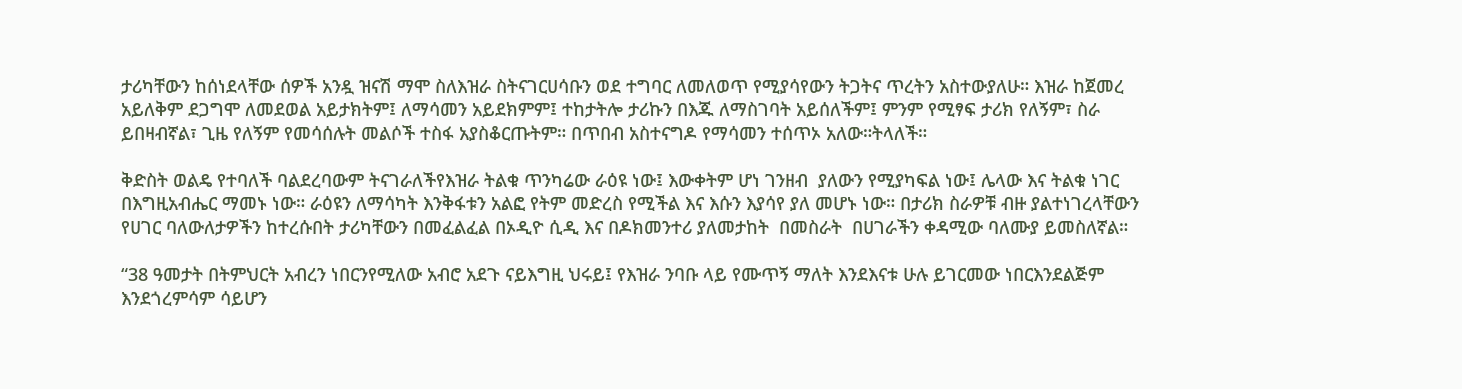ታሪካቸውን ከሰነደላቸው ሰዎች አንዷ ዝናሽ ማሞ ስለእዝራ ስትናገርሀሳቡን ወደ ተግባር ለመለወጥ የሚያሳየውን ትጋትና ጥረትን አስተውያለሁ። እዝራ ከጀመረ አይለቅም ደጋግሞ ለመደወል አይታክትም፤ ለማሳመን አይደክምም፤ ተከታትሎ ታሪኩን በእጁ ለማስገባት አይሰለችም፤ ምንም የሚፃፍ ታሪክ የለኝም፣ ስራ ይበዛብኛል፣ ጊዜ የለኝም የመሳሰሉት መልሶች ተስፋ አያስቆርጡትም። በጥበብ አስተናግዶ የማሳመን ተሰጥኦ አለው።ትላለች።

ቅድስት ወልዴ የተባለች ባልደረባውም ትናገራለችየእዝራ ትልቁ ጥንካሬው ራዕዩ ነው፤ እውቀትም ሆነ ገንዘብ  ያለውን የሚያካፍል ነው፤ ሌላው እና ትልቁ ነገር  በእግዚአብሔር ማመኑ ነው። ራዕዩን ለማሳካት እንቅፋቱን አልፎ የትም መድረስ የሚችል እና እሱን እያሳየ ያለ መሆኑ ነው። በታሪክ ስራዎቹ ብዙ ያልተነገረላቸውን የሀገር ባለውለታዎችን ከተረሱበት ታሪካቸውን በመፈልፈል በኦዲዮ ሲዲ እና በዶክመንተሪ ያለመታከት  በመስራት  በሀገራችን ቀዳሚው ባለሙያ ይመስለኛል።

“38 ዓመታት በትምህርት አብረን ነበርንየሚለው አብሮ አደጉ ናይእግዚ ህሩይ፤ የእዝራ ንባቡ ላይ የሙጥኝ ማለት እንደእናቱ ሁሉ ይገርመው ነበርእንደልጅም እንደጎረምሳም ሳይሆን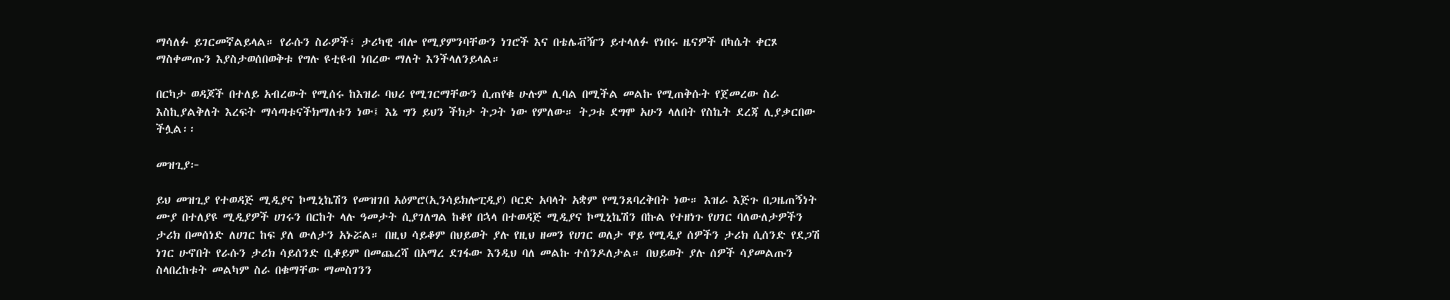ማሳለፉ ይገርመኛልይላል። የራሱን ስራዎች፣ ታሪካዊ ብሎ የሚያምንባቸውን ነገሮች እና በቴሌቭዥን ይተላለፉ የነበሩ ዜናዎች በካሴት ቀርጾ ማስቀመጡን እያስታወሰበወቅቱ የግሉ ዩቲዩብ ነበረው ማለት እንችላለንይላል።

በርካታ ወዳጆች በተለይ አብረውት የሚሰሩ ከእዝራ ባህሪ የሚገርማቸውን ሲጠየቁ ሁሉም ሊባል በሚችል መልኩ የሚጠቅሱት የጀመረው ስራ እስኪያልቅለት እረፍት ማሳጣቱናችክማለቱን ነው፤ እኔ ግን ይህን ችክታ ትጋት ነው የምለው። ትጋቱ ደግሞ አሁን ላለበት የስኬት ደረጃ ሊያቃርበው ችሏል፡፡

መዝጊያ፦

ይህ መዝጊያ የተወዳጅ ሚዲያና ኮሚኒኬሽን የመዝገበ አዕምሮ(ኢንሳይክሎፒዲያ) ቦርድ አባላት አቋም የሚንጸባረቅበት ነው። እዝራ እጅጉ በጋዜጠኝነት ሙያ በተለያዩ ሚዲያዎች ሀገሩን በርከት ላሉ ዓመታት ሲያገለግል ከቆየ በኋላ በተወዳጅ ሚዲያና ኮሚኒኬሽን በኩል የተዘነጉ የሀገር ባለውለታዎችን ታሪክ በመሰነድ ለሀገር ከፍ ያለ ውለታን አኑሯል። በዚህ ሳይቆም በህይወት ያሉ የዚህ ዘመን የሀገር ወለታ ዋይ የሚዲያ ሰዎችን ታሪክ ሲሰንድ የደጋሽ ነገር ሁኖበት የራሱን ታሪክ ሳይሰንድ ቢቆይም በመጨረሻ በአማረ ደገፋው እንዲህ ባለ መልኩ ተሰንዶለታል። በህይወት ያሉ ሰዎች ሳያመልጡን ስላበረከቱት መልካም ስራ በቁማቸው ማመስገንን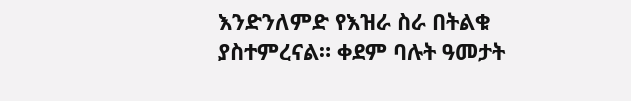እንድንለምድ የእዝራ ስራ በትልቁ ያስተምረናል። ቀደም ባሉት ዓመታት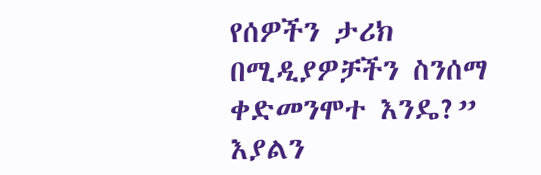የሰዎችን ታሪክ በሚዲያዎቻችን ስንሰማ ቀድመንሞተ እንዴ?” እያልን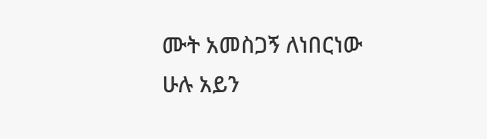ሙት አመስጋኝ ለነበርነው ሁሉ አይን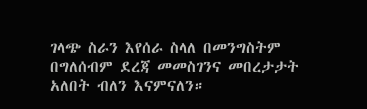ገላጭ ስራን እየሰራ ስላለ በመንግስትም በግለሰብም ደረጃ መመስገንና መበረታታት አለበት ብለን እናምናለን።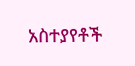አስተያየቶች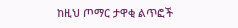ከዚህ ጦማር ታዋቂ ልጥፎች